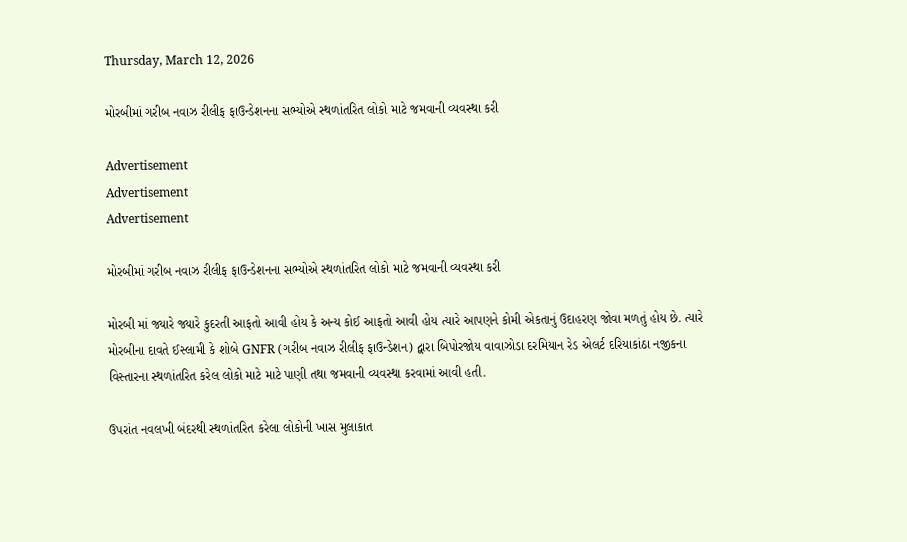Thursday, March 12, 2026

મોરબીમાં ગરીબ નવાઝ રીલીફ ફાઉન્ડેશનના સભ્યોએ સ્થળાંતરિત લોકો માટે જમવાની વ્યવસ્થા કરી

Advertisement
Advertisement
Advertisement

મોરબીમાં ગરીબ નવાઝ રીલીફ ફાઉન્ડેશનના સભ્યોએ સ્થળાંતરિત લોકો માટે જમવાની વ્યવસ્થા કરી

મોરબી માં જ્યારે જ્યારે કુદરતી આફતો આવી હોય કે અન્ય કોઈ આફતો આવી હોય ત્યારે આપણને કોમી એકતાનું ઉદાહરણ જોવા મળતું હોય છે. ત્યારે મોરબીના દાવતે ઈસ્લામી કે શોબે GNFR (ગરીબ નવાઝ રીલીફ ફાઉન્ડેશન) દ્વારા બિપોરજોય વાવાઝોડા દરમિયાન રેડ એલર્ટ દરિયાકાંઠા નજીકના વિસ્તારના સ્થળાંતરિત કરેલ લોકો માટે માટે પાણી તથા જમવાની વ્યવસ્થા કરવામાં આવી હતી.

ઉપરાંત નવલખી બંદરથી સ્થળાંતરિત કરેલા લોકોની ખાસ મુલાકાત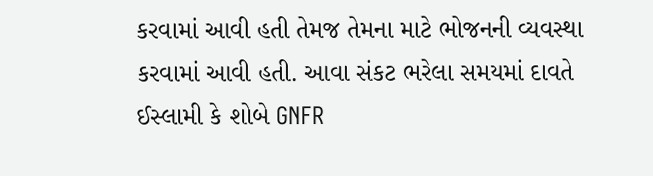કરવામાં આવી હતી તેમજ તેમના માટે ભોજનની વ્યવસ્થા કરવામાં આવી હતી. આવા સંકટ ભરેલા સમયમાં દાવતે ઈસ્લામી કે શોબે GNFR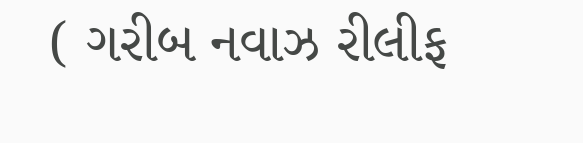( ગરીબ નવાઝ રીલીફ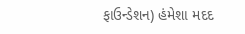ફાઉન્ડેશન) હંમેશા મદદ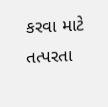કરવા માટે તત્પરતા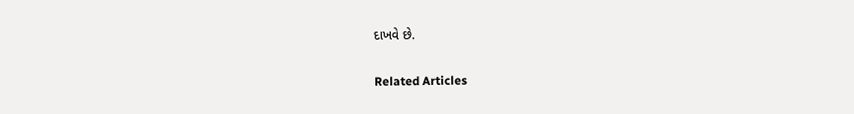દાખવે છે.

Related Articles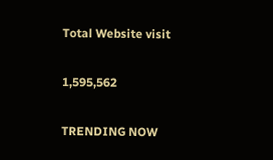Total Website visit

1,595,562

TRENDING NOW